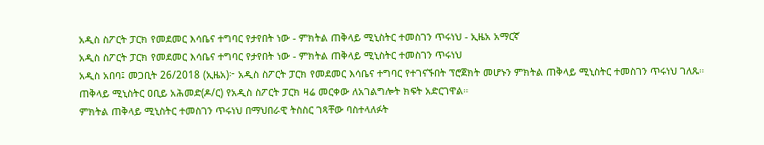አዲስ ስፖርት ፓርክ የመደመር እሳቤና ተግባር የታየበት ነው - ምክትል ጠቅላይ ሚኒስትር ተመስገን ጥሩነህ - ኢዜአ አማርኛ
አዲስ ስፖርት ፓርክ የመደመር እሳቤና ተግባር የታየበት ነው - ምክትል ጠቅላይ ሚኒስትር ተመስገን ጥሩነህ
አዲስ አበባ፤ መጋቢት 26/2018 (ኢዜአ)፦ አዲስ ስፖርት ፓርክ የመደመር እሳቤና ተግባር የተገናኙበት ፕሮጀክት መሆኑን ምክትል ጠቅላይ ሚኒስትር ተመስገን ጥሩነህ ገለጹ።
ጠቅላይ ሚኒስትር ዐቢይ አሕመድ(ዶ/ር) የአዲስ ስፖርት ፓርክ ዛሬ መርቀው ለአገልግሎት ክፍት አድርገዋል።
ምክትል ጠቅላይ ሚኒስትር ተመስገን ጥሩነህ በማህበራዊ ትስስር ገጻቸው ባስተላለፉት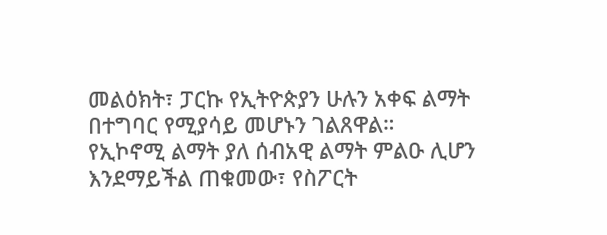መልዕክት፣ ፓርኩ የኢትዮጵያን ሁሉን አቀፍ ልማት በተግባር የሚያሳይ መሆኑን ገልጸዋል።
የኢኮኖሚ ልማት ያለ ሰብአዊ ልማት ምልዑ ሊሆን እንደማይችል ጠቁመው፣ የስፖርት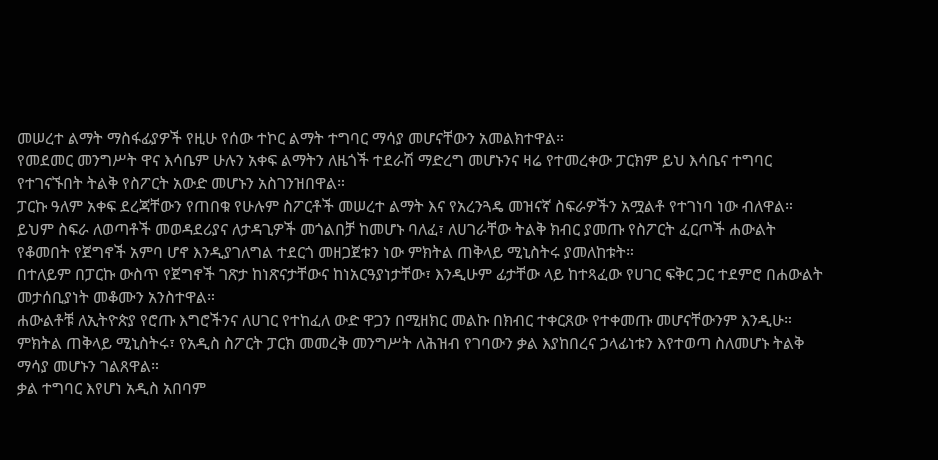መሠረተ ልማት ማስፋፊያዎች የዚሁ የሰው ተኮር ልማት ተግባር ማሳያ መሆናቸውን አመልክተዋል።
የመደመር መንግሥት ዋና እሳቤም ሁሉን አቀፍ ልማትን ለዜጎች ተደራሽ ማድረግ መሆኑንና ዛሬ የተመረቀው ፓርክም ይህ እሳቤና ተግባር የተገናኙበት ትልቅ የስፖርት አውድ መሆኑን አስገንዝበዋል።
ፓርኩ ዓለም አቀፍ ደረጃቸውን የጠበቁ የሁሉም ስፖርቶች መሠረተ ልማት እና የአረንጓዴ መዝናኛ ስፍራዎችን አሟልቶ የተገነባ ነው ብለዋል።
ይህም ስፍራ ለወጣቶች መወዳደሪያና ለታዳጊዎች መጎልበቻ ከመሆኑ ባለፈ፣ ለሀገራቸው ትልቅ ክብር ያመጡ የስፖርት ፈርጦች ሐውልት የቆመበት የጀግኖች አምባ ሆኖ እንዲያገለግል ተደርጎ መዘጋጀቱን ነው ምክትል ጠቅላይ ሚኒስትሩ ያመለከቱት።
በተለይም በፓርኩ ውስጥ የጀግኖች ገጽታ ከነጽናታቸውና ከነአርዓያነታቸው፣ እንዲሁም ፊታቸው ላይ ከተጻፈው የሀገር ፍቅር ጋር ተደምሮ በሐውልት መታሰቢያነት መቆሙን አንስተዋል።
ሐውልቶቹ ለኢትዮጵያ የሮጡ እግሮችንና ለሀገር የተከፈለ ውድ ዋጋን በሚዘክር መልኩ በክብር ተቀርጸው የተቀመጡ መሆናቸውንም እንዲሁ።
ምክትል ጠቅላይ ሚኒስትሩ፣ የአዲስ ስፖርት ፓርክ መመረቅ መንግሥት ለሕዝብ የገባውን ቃል እያከበረና ኃላፊነቱን እየተወጣ ስለመሆኑ ትልቅ ማሳያ መሆኑን ገልጸዋል።
ቃል ተግባር እየሆነ አዲስ አበባም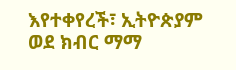እየተቀየረች፣ ኢትዮጵያም ወደ ክብር ማማ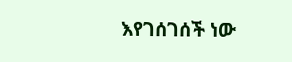እየገሰገሰች ነው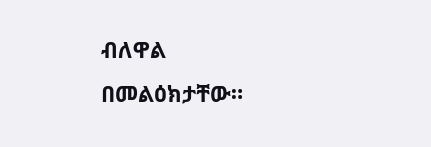ብለዋል በመልዕክታቸው።